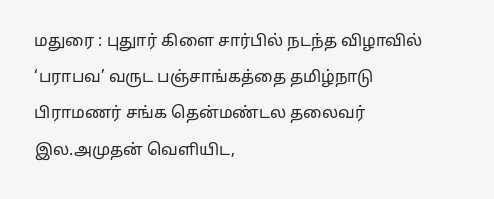மதுரை : புதுார் கிளை சார்பில் நடந்த விழாவில் ‘பராபவ’ வருட பஞ்சாங்கத்தை தமிழ்நாடு பிராமணர் சங்க தென்மண்டல தலைவர் இல.அமுதன் வெளியிட,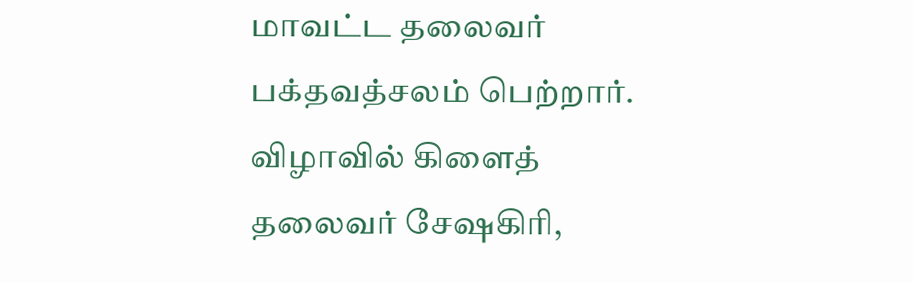மாவட்ட தலைவர் பக்தவத்சலம் பெற்றார். விழாவில் கிளைத் தலைவர் சேஷகிரி,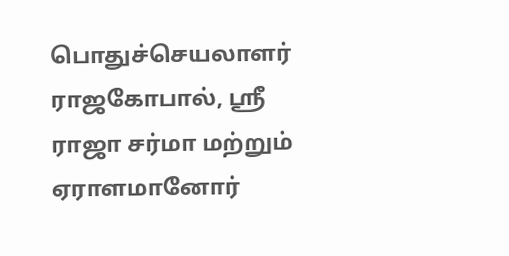பொதுச்செயலாளர் ராஜகோபால், ஶ்ரீ ராஜா சர்மா மற்றும் ஏராளமானோர்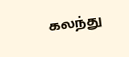கலந்து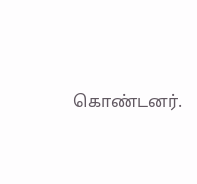கொண்டனர்.